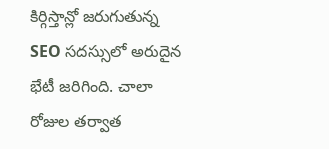కిర్గిస్తాన్లో జరుగుతున్న SEO సదస్సులో అరుదైన భేటీ జరిగింది. చాలా రోజుల తర్వాత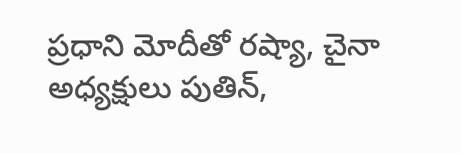ప్రధాని మోదీతో రష్యా, చైనా అధ్యక్షులు పుతిన్,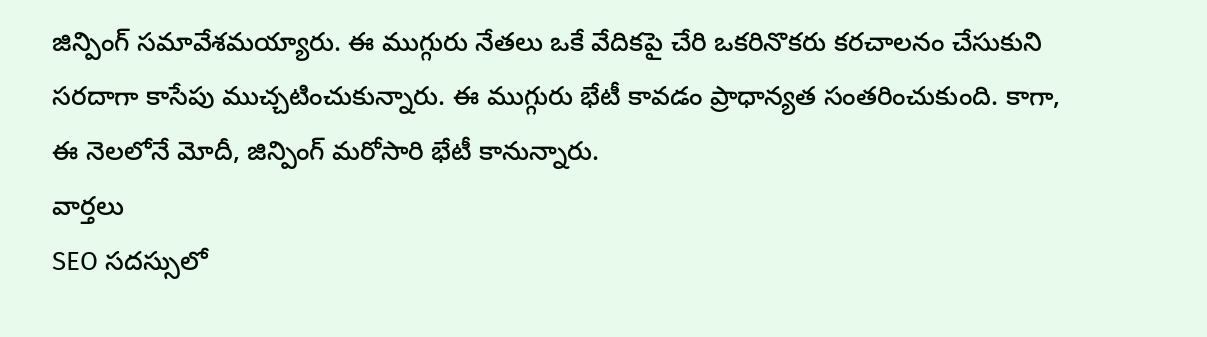జిన్పింగ్ సమావేశమయ్యారు. ఈ ముగ్గురు నేతలు ఒకే వేదికపై చేరి ఒకరినొకరు కరచాలనం చేసుకుని సరదాగా కాసేపు ముచ్చటించుకున్నారు. ఈ ముగ్గురు భేటీ కావడం ప్రాధాన్యత సంతరించుకుంది. కాగా, ఈ నెలలోనే మోదీ, జిన్పింగ్ మరోసారి భేటీ కానున్నారు.
వార్తలు
SEO సదస్సులో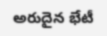అరుదైన భేటీ